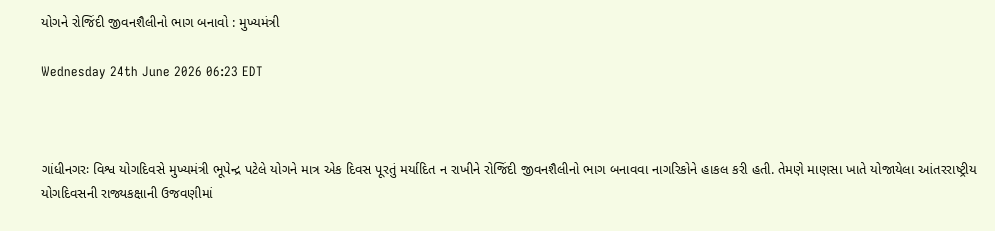યોગને રોજિંદી જીવનશૈલીનો ભાગ બનાવો : મુખ્યમંત્રી

Wednesday 24th June 2026 06:23 EDT



ગાંધીનગરઃ વિશ્વ યોગદિવસે મુખ્યમંત્રી ભૂપેન્દ્ર પટેલે યોગને માત્ર એક દિવસ પૂરતું મર્યાદિત ન રાખીને રોજિંદી જીવનશૈલીનો ભાગ બનાવવા નાગરિકોને હાકલ કરી હતી. તેમણે માણસા ખાતે યોજાયેલા આંતરરાષ્ટ્રીય યોગદિવસની રાજ્યકક્ષાની ઉજવણીમાં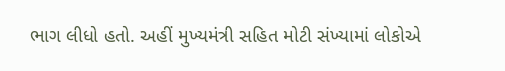ભાગ લીધો હતો. અહીં મુખ્યમંત્રી સહિત મોટી સંખ્યામાં લોકોએ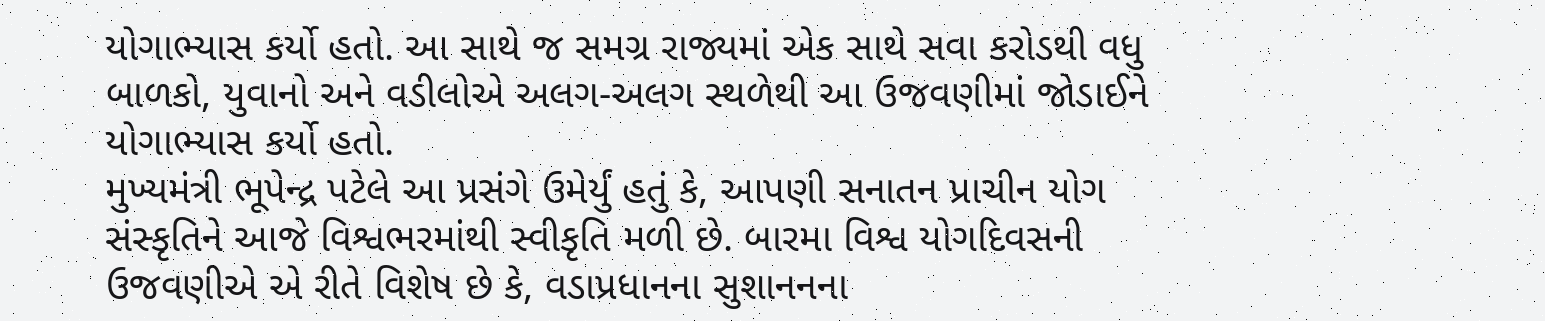યોગાભ્યાસ કર્યો હતો. આ સાથે જ સમગ્ર રાજ્યમાં એક સાથે સવા કરોડથી વધુ બાળકો, યુવાનો અને વડીલોએ અલગ-અલગ સ્થળેથી આ ઉજવણીમાં જોડાઈને યોગાભ્યાસ કર્યો હતો.
મુખ્યમંત્રી ભૂપેન્દ્ર પટેલે આ પ્રસંગે ઉમેર્યું હતું કે, આપણી સનાતન પ્રાચીન યોગ સંસ્કૃતિને આજે વિશ્વભરમાંથી સ્વીકૃતિ મળી છે. બારમા વિશ્વ યોગદિવસની ઉજવણીએ એ રીતે વિશેષ છે કે, વડાપ્રધાનના સુશાનનના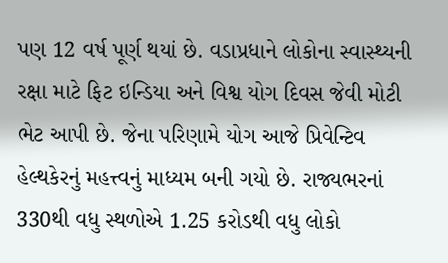પણ 12 વર્ષ પૂર્ણ થયાં છે. વડાપ્રધાને લોકોના સ્વાસ્થ્યની રક્ષા માટે ફિટ ઇન્ડિયા અને વિશ્વ યોગ દિવસ જેવી મોટી ભેટ આપી છે. જેના પરિણામે યોગ આજે પ્રિવેન્ટિવ હેલ્થકેરનું મહત્ત્વનું માધ્યમ બની ગયો છે. રાજ્યભરનાં 330થી વધુ સ્થળોએ 1.25 કરોડથી વધુ લોકો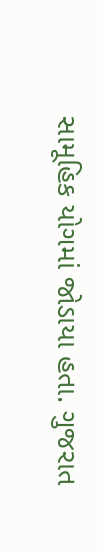સામૂહિક યોગમાં જોડાયા હતા. ગુજરાત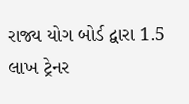રાજ્ય યોગ બોર્ડ દ્વારા 1.5 લાખ ટ્રેનર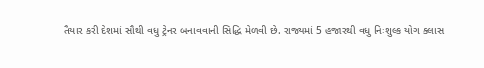તૈયાર કરી દેશમાં સૌથી વધુ ટ્રેનર બનાવવાની સિદ્ધિ મેળવી છે. રાજ્યમાં 5 હજારથી વધુ નિઃશુલ્ક યોગ ક્લાસ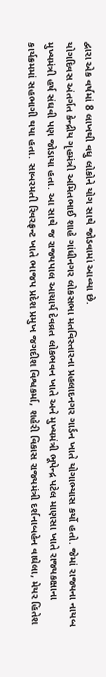દ્વારા એક વર્ષમાં 8 લાખથી વધુ લોકોને યોગ સાથે જોડવામાં આવ્યા છે.
યોગદિવસ અંતર્ગત કેન્દ્રીય ગૃહમંત્રી અમિતભાઈ શાહે ગાંધીનગર લોકસભા મતવિસ્તારના પ્રહલાદનગર ગાર્ડન ખાતે યોગાભ્યાસ કર્યો હતો. જેમાં રાજ્યના નાયબ મુખ્યમંત્રી હર્ષ સંઘવી પણ જોડાયા હતા. આ સાથે જ રાજ્યપાલ આચાર્ય દેવવ્રત લોકભવન ખાતે અને મુખ્યમંત્રી ભૂપેન્દ્ર પટેલ માણસા ખાતે રાજ્યકક્ષાના કાર્યક્રમમાં સહભાગી થયા હતા. સાબરમતી રિવરફ્રન્ટ ખાતે ભાજપ પ્રદેશ પ્રમુખ જગદીશ વિશ્વકર્મા, શહેરી વિકાસ રાજ્યમંત્રી દર્શનાબહેન વાઘેલા, મેયર હિતેશ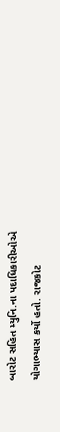બારોટ સહિત મ્યુનિ.ના પદાધિકારીઓએ યોગાભ્યાસ કર્યો હતો. રાજકોટ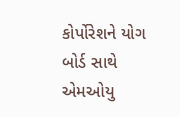કોર્પોરેશને યોગ બોર્ડ સાથે એમઓયુ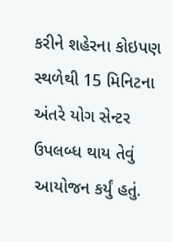કરીને શહેરના કોઇપણ સ્થળેથી 15 મિનિટના અંતરે યોગ સેન્ટર ઉપલબ્ધ થાય તેવું આયોજન કર્યું હતું.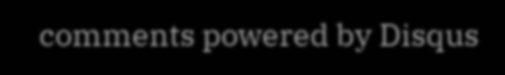comments powered by Disqus